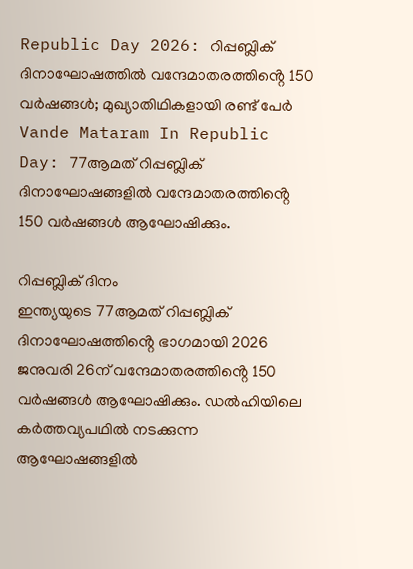Republic Day 2026: റിപ്പബ്ലിക് ദിനാഘോഷത്തിൽ വന്ദേമാതരത്തിൻ്റെ 150 വർഷങ്ങൾ; മുഖ്യാതിഥികളായി രണ്ട് പേർ
Vande Mataram In Republic Day: 77ആമത് റിപ്പബ്ലിക് ദിനാഘോഷങ്ങളിൽ വന്ദേമാതരത്തിൻ്റെ 150 വർഷങ്ങൾ ആഘോഷിക്കും.

റിപ്പബ്ലിക് ദിനം
ഇന്ത്യയുടെ 77ആമത് റിപ്പബ്ലിക് ദിനാഘോഷത്തിൻ്റെ ഭാഗമായി 2026 ജനുവരി 26ന് വന്ദേമാതരത്തിൻ്റെ 150 വർഷങ്ങൾ ആഘോഷിക്കും. ഡൽഹിയിലെ കർത്തവ്യപഥിൽ നടക്കുന്ന ആഘോഷങ്ങളിൽ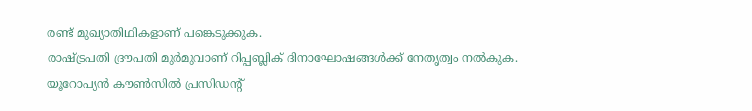രണ്ട് മുഖ്യാതിഥികളാണ് പങ്കെടുക്കുക.
രാഷ്ട്രപതി ദ്രൗപതി മുർമുവാണ് റിപ്പബ്ലിക് ദിനാഘോഷങ്ങൾക്ക് നേതൃത്വം നൽകുക. യൂറോപ്യൻ കൗൺസിൽ പ്രസിഡന്റ്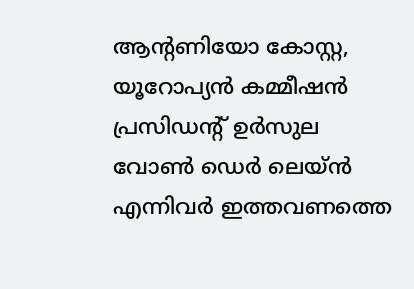ആന്റണിയോ കോസ്റ്റ, യൂറോപ്യൻ കമ്മീഷൻ പ്രസിഡന്റ് ഉർസുല വോൺ ഡെർ ലെയ്ൻ എന്നിവർ ഇത്തവണത്തെ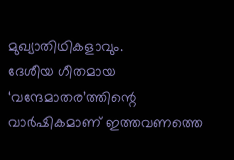മുഖ്യാതിഥികളാവും.
ദേശീയ ഗീതമായ ‘വന്ദേമാതര’ത്തിന്റെ വാർഷികമാണ് ഇത്തവണത്തെ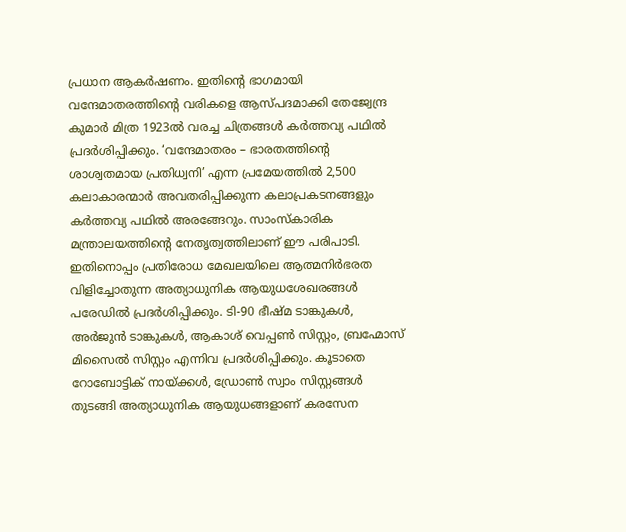പ്രധാന ആകർഷണം. ഇതിന്റെ ഭാഗമായി വന്ദേമാതരത്തിന്റെ വരികളെ ആസ്പദമാക്കി തേജ്വേന്ദ്ര കുമാർ മിത്ര 1923ൽ വരച്ച ചിത്രങ്ങൾ കർത്തവ്യ പഥിൽ പ്രദർശിപ്പിക്കും. ‘വന്ദേമാതരം – ഭാരതത്തിന്റെ ശാശ്വതമായ പ്രതിധ്വനി’ എന്ന പ്രമേയത്തിൽ 2,500 കലാകാരന്മാർ അവതരിപ്പിക്കുന്ന കലാപ്രകടനങ്ങളും കർത്തവ്യ പഥിൽ അരങ്ങേറും. സാംസ്കാരിക മന്ത്രാലയത്തിന്റെ നേതൃത്വത്തിലാണ് ഈ പരിപാടി.
ഇതിനൊപ്പം പ്രതിരോധ മേഖലയിലെ ആത്മനിർഭരത വിളിച്ചോതുന്ന അത്യാധുനിക ആയുധശേഖരങ്ങൾ പരേഡിൽ പ്രദർശിപ്പിക്കും. ടി-90 ഭീഷ്മ ടാങ്കുകൾ, അർജുൻ ടാങ്കുകൾ, ആകാശ് വെപ്പൺ സിസ്റ്റം, ബ്രഹ്മോസ് മിസൈൽ സിസ്റ്റം എന്നിവ പ്രദർശിപ്പിക്കും. കൂടാതെ റോബോട്ടിക് നായ്ക്കൾ, ഡ്രോൺ സ്വാം സിസ്റ്റങ്ങൾ തുടങ്ങി അത്യാധുനിക ആയുധങ്ങളാണ് കരസേന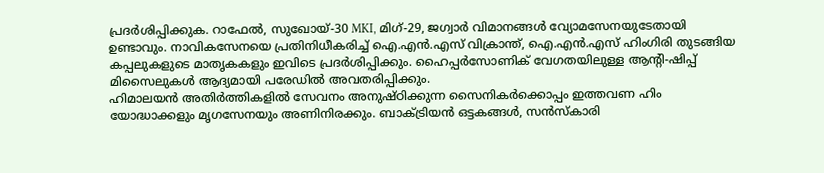പ്രദർശിപ്പിക്കുക. റാഫേൽ, സുഖോയ്-30 MKI, മിഗ്-29, ജഗ്വാർ വിമാനങ്ങൾ വ്യോമസേനയുടേതായി ഉണ്ടാവും. നാവികസേനയെ പ്രതിനിധീകരിച്ച് ഐ.എൻ.എസ് വിക്രാന്ത്, ഐ.എൻ.എസ് ഹിംഗിരി തുടങ്ങിയ കപ്പലുകളുടെ മാതൃകകളും ഇവിടെ പ്രദർശിപ്പിക്കും. ഹൈപ്പർസോണിക് വേഗതയിലുള്ള ആന്റി-ഷിപ്പ് മിസൈലുകൾ ആദ്യമായി പരേഡിൽ അവതരിപ്പിക്കും.
ഹിമാലയൻ അതിർത്തികളിൽ സേവനം അനുഷ്ഠിക്കുന്ന സൈനികർക്കൊപ്പം ഇത്തവണ ഹിം യോദ്ധാക്കളും മൃഗസേനയും അണിനിരക്കും. ബാക്ട്രിയൻ ഒട്ടകങ്ങൾ, സൻസ്കാരി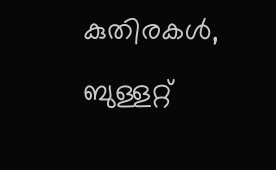കുതിരകൾ, ബുള്ളറ്റ്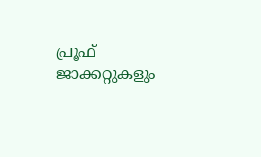പ്രൂഫ് ജാക്കറ്റുകളും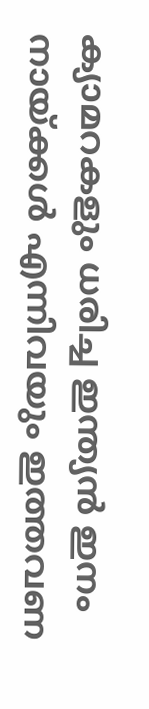ക്യാമറകളും ധരിച്ച ഇന്ത്യൻ ഇനം നായ്ക്കൾ എന്നിവയും ഇത്തവണ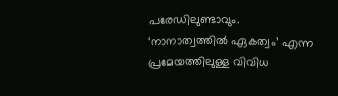പരേഡിലുണ്ടാവും. ‘നാനാത്വത്തിൽ ഏകത്വം’ എന്ന പ്രമേയത്തിലുള്ള വിവിധ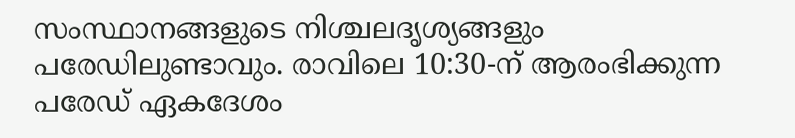സംസ്ഥാനങ്ങളുടെ നിശ്ചലദൃശ്യങ്ങളും പരേഡിലുണ്ടാവും. രാവിലെ 10:30-ന് ആരംഭിക്കുന്ന പരേഡ് ഏകദേശം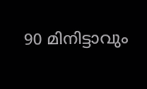90 മിനിട്ടാവും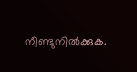നീണ്ടുനിൽക്കുക.